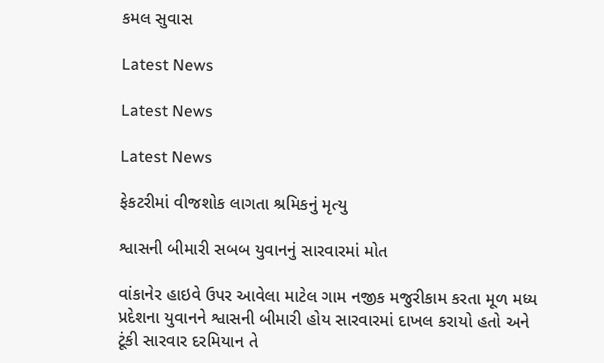કમલ સુવાસ

Latest News

Latest News

Latest News

ફેકટરીમાં વીજશોક લાગતા શ્રમિકનું મૃત્યુ

શ્વાસની બીમારી સબબ યુવાનનું સારવારમાં મોત

વાંકાનેર હાઇવે ઉપર આવેલા માટેલ ગામ નજીક મજુરીકામ કરતા મૂળ મધ્ય પ્રદેશના યુવાનને શ્વાસની બીમારી હોય સારવારમાં દાખલ કરાયો હતો અને ટૂંકી સારવાર દરમિયાન તે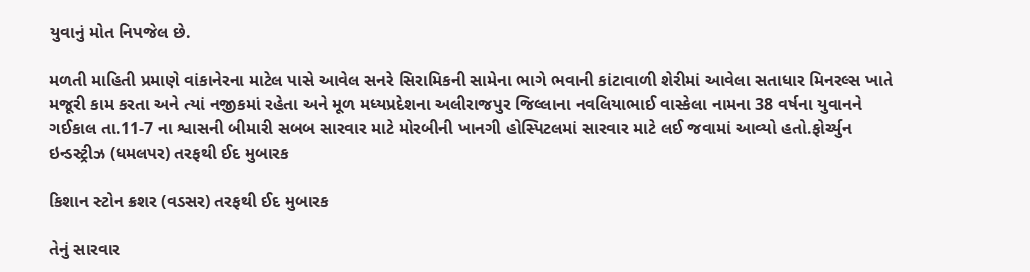યુવાનું મોત નિપજેલ છે.

મળતી માહિતી પ્રમાણે વાંકાનેરના માટેલ પાસે આવેલ સનરે સિરામિકની સામેના ભાગે ભવાની કાંટાવાળી શેરીમાં આવેલા સતાધાર મિનરલ્સ ખાતે મજૂરી કામ કરતા અને ત્યાં નજીકમાં રહેતા અને મૂળ મધ્યપ્રદેશના અલીરાજપુર જિલ્લાના નવલિયાભાઈ વાસ્કેલા નામના 38 વર્ષના યુવાનને ગઈકાલ તા.11-7 ના શ્વાસની બીમારી સબબ સારવાર માટે મોરબીની ખાનગી હોસ્પિટલમાં સારવાર માટે લઈ જવામાં આવ્યો હતો.ફોર્ચ્યુન ઇન્ડસ્ટ્રીઝ (ધમલપર) તરફથી ઈદ મુબારક

કિશાન સ્ટોન ક્રશર (વડસર) તરફથી ઈદ મુબારક

તેનું સારવાર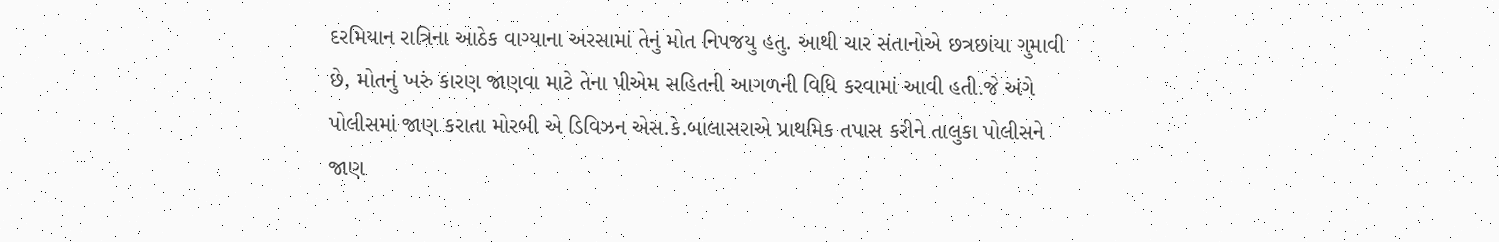દરમિયાન રાત્રિના આઠેક વાગ્યાના અરસામાં તેનું મોત નિપજયુ હતુ. આથી ચાર સંતાનોએ છત્રછાંયા ગુમાવી છે, મોતનું ખરું કારણ જાણવા માટે તેના પીએમ સહિતની આગળની વિધિ કરવામાં આવી હતી.જે અંગે પોલીસમાં જાણ કરાતા મોરબી એ ડિવિઝન એસ.કે.બાલાસરાએ પ્રાથમિક તપાસ કરીને તાલુકા પોલીસને જાણ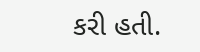કરી હતી.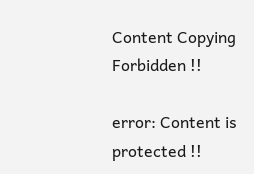Content Copying Forbidden !!

error: Content is protected !!